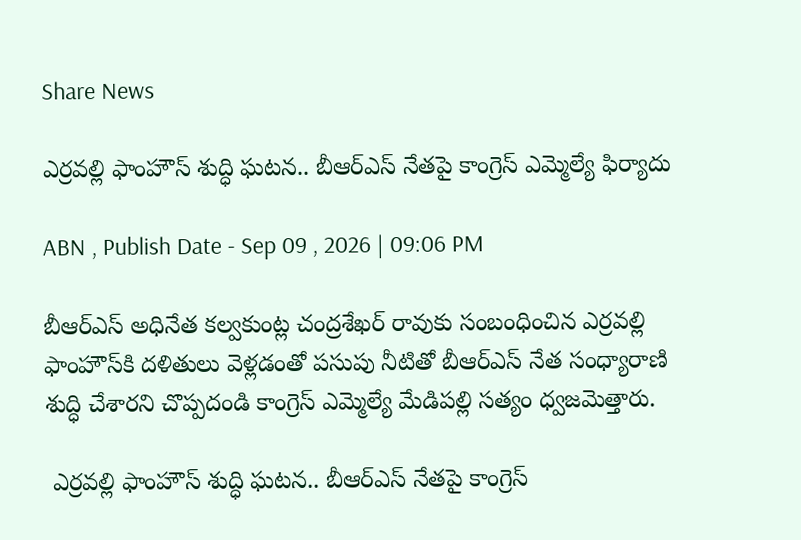Share News

ఎర్రవల్లి ఫాంహౌస్ శుద్ధి ఘటన.. బీఆర్ఎస్ నేతపై కాంగ్రెస్ ఎమ్మెల్యే ఫిర్యాదు

ABN , Publish Date - Sep 09 , 2026 | 09:06 PM

బీఆర్ఎస్ అధినేత కల్వకుంట్ల చంద్రశేఖర్ రావుకు సంబంధించిన ఎర్రవల్లి ఫాంహౌస్‌కి దళితులు వెళ్లడంతో పసుపు నీటితో బీఆర్ఎస్ నేత సంధ్యారాణి శుద్ధి చేశారని చొప్పదండి కాంగ్రెస్ ఎమ్మెల్యే మేడిపల్లి సత్యం ధ్వజమెత్తారు.

 ఎర్రవల్లి ఫాంహౌస్ శుద్ధి ఘటన.. బీఆర్ఎస్ నేతపై కాంగ్రెస్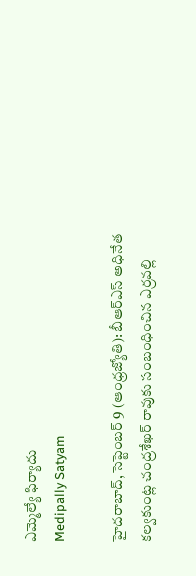ఎమ్మెల్యే ఫిర్యాదు
Medipally Satyam

హైదరాబాద్, సెప్టెంబర్ 9 (ఆంధ్రజ్యోతి): బీఆర్ఎస్ అధినేత కల్వకుంట్ల చంద్రశేఖర్ రావుకు సంబంధించిన ఎర్రవల్లి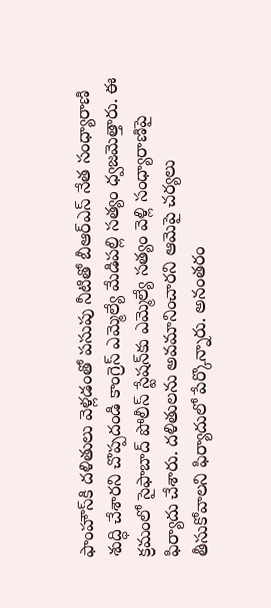ఫాంహౌస్‌కి దళితులు వెళ్లడంతో పసుపు నీటితో బీఆర్ఎస్ నేత సంధ్యారాణి శుద్ధి చేశారని చొప్పదండి కాంగ్రెస్ ఎమ్మెల్యే మేడిపల్లి సత్యం ధ్వజమెత్తారు. ఈ క్రమంలో సైఫాబాద్ పోలీస్ స్టేషన్‌కు ఎమ్మెల్యే సత్యం వెళ్లి సంధ్యారాణిపై ఫిర్యాదు చేశారు. దళితులను అవమానించారని ఆమెపై చర్యలు తీసుకోవాలని ఫిర్యాదులో పేర్కొన్నారు. అనంతరం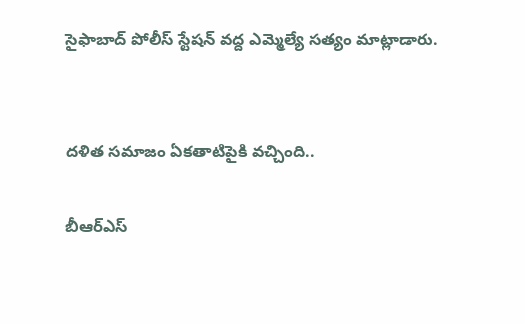సైఫాబాద్ పోలీస్ స్టేషన్ వద్ద ఎమ్మెల్యే సత్యం మాట్లాడారు.


దళిత సమాజం ఏకతాటిపైకి వచ్చింది..

బీఆర్ఎస్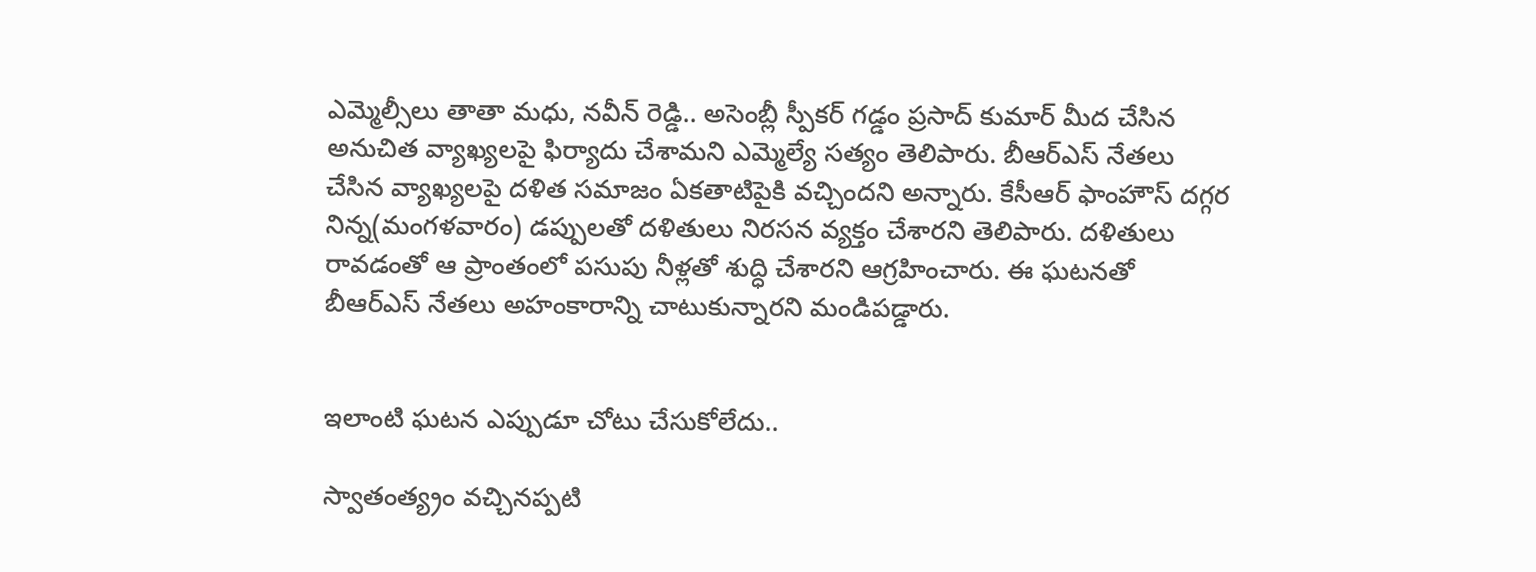ఎమ్మెల్సీలు తాతా మధు, నవీన్ రెడ్డి.. అసెంబ్లీ స్పీకర్ గడ్డం ప్రసాద్ కుమార్ మీద చేసిన అనుచిత వ్యాఖ్యలపై ఫిర్యాదు చేశామని ఎమ్మెల్యే సత్యం తెలిపారు. బీఆర్ఎస్ నేతలు చేసిన వ్యాఖ్యలపై దళిత సమాజం ఏకతాటిపైకి వచ్చిందని అన్నారు. కేసీఆర్ ఫాంహౌస్ దగ్గర నిన్న(మంగళవారం) డప్పులతో దళితులు నిరసన వ్యక్తం చేశారని తెలిపారు. దళితులు రావడంతో ఆ ప్రాంతంలో పసుపు నీళ్లతో శుద్ధి చేశారని ఆగ్రహించారు. ఈ ఘటనతో బీఆర్ఎస్ నేతలు అహంకారాన్ని చాటుకున్నారని మండిపడ్డారు.


ఇలాంటి ఘటన ఎప్పుడూ చోటు చేసుకోలేదు..

స్వాతంత్య్రం వచ్చినప్పటి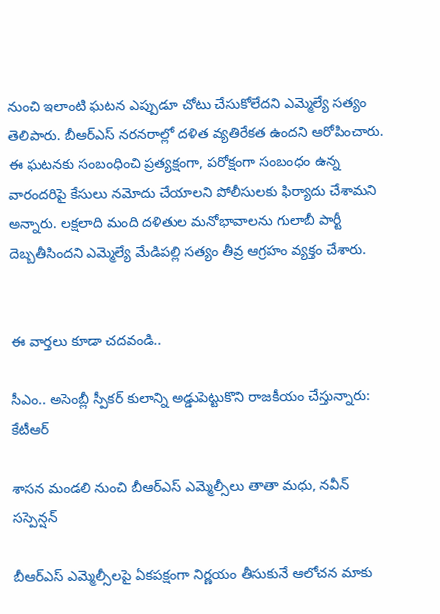నుంచి ఇలాంటి ఘటన ఎప్పుడూ చోటు చేసుకోలేదని ఎమ్మెల్యే సత్యం తెలిపారు. బీఆర్ఎస్ నరనరాల్లో దళిత వ్యతిరేకత ఉందని ఆరోపించారు. ఈ ఘటనకు సంబంధించి ప్రత్యక్షంగా, పరోక్షంగా సంబంధం ఉన్న వారందరిపై కేసులు నమోదు చేయాలని పోలీసులకు ఫిర్యాదు చేశామని అన్నారు. లక్షలాది మంది దళితుల మనోభావాలను గులాబీ పార్టీ దెబ్బతీసిందని ఎమ్మెల్యే మేడిపల్లి సత్యం తీవ్ర ఆగ్రహం వ్యక్తం చేశారు.


ఈ వార్తలు కూడా చదవండి..

సీఎం.. అసెంబ్లీ స్పీకర్ కులాన్ని అడ్డుపెట్టుకొని రాజకీయం చేస్తున్నారు: కేటీఆర్

శాసన మండలి నుంచి బీఆర్ఎస్ ఎమ్మెల్సీలు తాతా మధు, నవీన్ సస్పెన్షన్

బీఆర్ఎస్ ఎమ్మెల్సీలపై ఏకపక్షంగా నిర్ణయం తీసుకునే ఆలోచన మాకు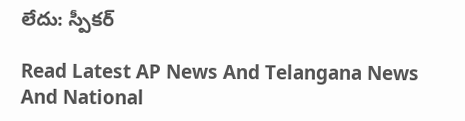లేదు: స్పీకర్

Read Latest AP News And Telangana News And National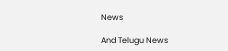News

And Telugu News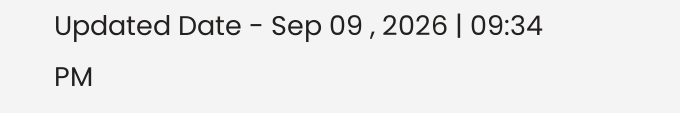Updated Date - Sep 09 , 2026 | 09:34 PM